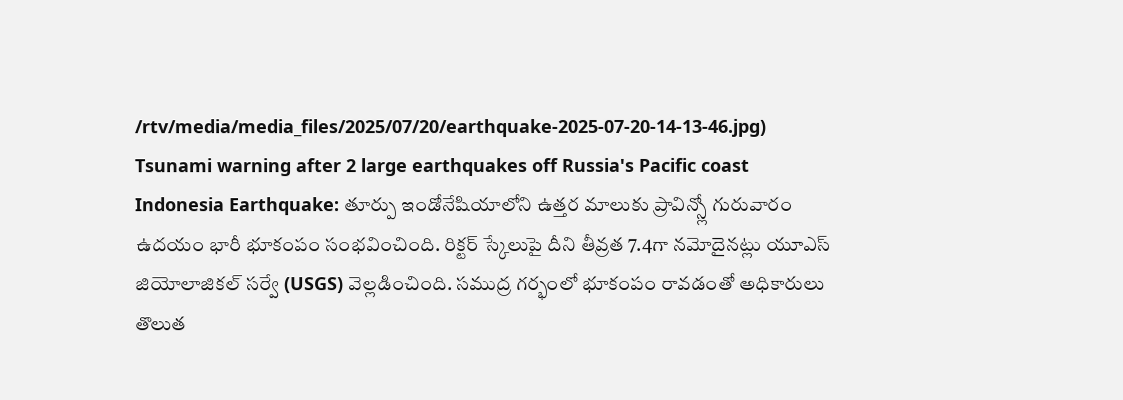/rtv/media/media_files/2025/07/20/earthquake-2025-07-20-14-13-46.jpg)
Tsunami warning after 2 large earthquakes off Russia's Pacific coast
Indonesia Earthquake: తూర్పు ఇండోనేషియాలోని ఉత్తర మాలుకు ప్రావిన్స్లో గురువారం ఉదయం భారీ భూకంపం సంభవించింది. రిక్టర్ స్కేలుపై దీని తీవ్రత 7.4గా నమోదైనట్లు యూఎస్ జియోలాజికల్ సర్వే (USGS) వెల్లడించింది. సముద్ర గర్భంలో భూకంపం రావడంతో అధికారులు తొలుత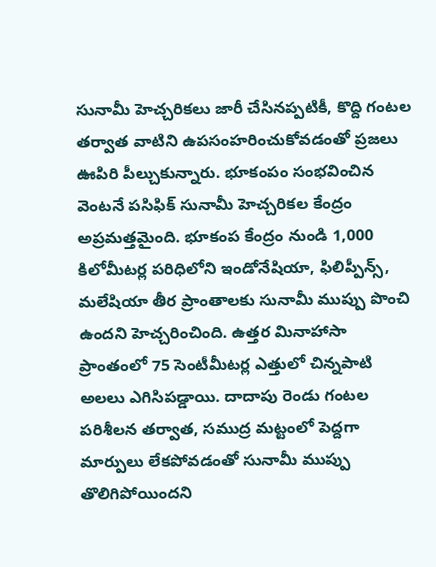సునామీ హెచ్చరికలు జారీ చేసినప్పటికీ, కొద్ది గంటల తర్వాత వాటిని ఉపసంహరించుకోవడంతో ప్రజలు ఊపిరి పీల్చుకున్నారు. భూకంపం సంభవించిన వెంటనే పసిఫిక్ సునామీ హెచ్చరికల కేంద్రం అప్రమత్తమైంది. భూకంప కేంద్రం నుండి 1,000 కిలోమీటర్ల పరిధిలోని ఇండోనేషియా, ఫిలిప్పీన్స్, మలేషియా తీర ప్రాంతాలకు సునామీ ముప్పు పొంచి ఉందని హెచ్చరించింది. ఉత్తర మినాహాసా ప్రాంతంలో 75 సెంటీమీటర్ల ఎత్తులో చిన్నపాటి అలలు ఎగిసిపడ్డాయి. దాదాపు రెండు గంటల పరిశీలన తర్వాత, సముద్ర మట్టంలో పెద్దగా మార్పులు లేకపోవడంతో సునామీ ముప్పు తొలిగిపోయిందని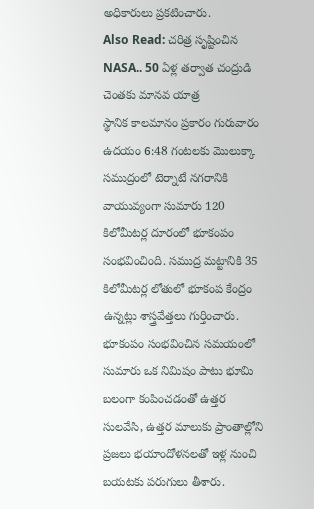అధికారులు ప్రకటించారు.
Also Read: చరిత్ర సృష్టించిన NASA.. 50 ఏళ్ల తర్వాత చంద్రుడి చెంతకు మానవ యాత్ర
స్థానిక కాలమానం ప్రకారం గురువారం ఉదయం 6:48 గంటలకు మొలుక్కా సముద్రంలో టెర్నాటే నగరానికి వాయువ్యంగా సుమారు 120 కిలోమీటర్ల దూరంలో భూకంపం సంభవించింది. సముద్ర మట్టానికి 35 కిలోమీటర్ల లోతులో భూకంప కేంద్రం ఉన్నట్లు శాస్త్రవేత్తలు గుర్తించారు. భూకంపం సంభవించిన సమయంలో సుమారు ఒక నిమిషం పాటు భూమి బలంగా కంపించడంతో ఉత్తర సులవేసి, ఉత్తర మాలుకు ప్రాంతాల్లోని ప్రజలు భయాందోళనలతో ఇళ్ల నుంచి బయటకు పరుగులు తీశారు.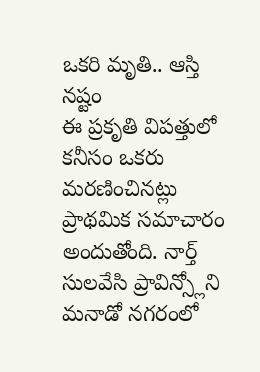ఒకరి మృతి.. ఆస్తి నష్టం
ఈ ప్రకృతి విపత్తులో కనీసం ఒకరు మరణించినట్లు ప్రాథమిక సమాచారం అందుతోంది. నార్త్ సులవేసి ప్రావిన్స్లోని మనాడో నగరంలో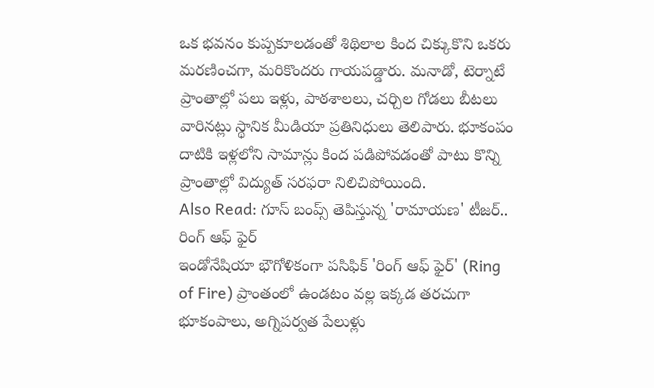ఒక భవనం కుప్పకూలడంతో శిథిలాల కింద చిక్కుకొని ఒకరు మరణించగా, మరికొందరు గాయపడ్డారు. మనాడో, టెర్నాటే ప్రాంతాల్లో పలు ఇళ్లు, పాఠశాలలు, చర్చిల గోడలు బీటలు వారినట్లు స్థానిక మీడియా ప్రతినిధులు తెలిపారు. భూకంపం దాటికి ఇళ్లలోని సామాన్లు కింద పడిపోవడంతో పాటు కొన్ని ప్రాంతాల్లో విద్యుత్ సరఫరా నిలిచిపోయింది.
Also Read: గూస్ బంప్స్ తెపిస్తున్న 'రామాయణ' టీజర్..
రింగ్ ఆఫ్ ఫైర్
ఇండోనేషియా భౌగోళికంగా పసిఫిక్ 'రింగ్ ఆఫ్ ఫైర్' (Ring of Fire) ప్రాంతంలో ఉండటం వల్ల ఇక్కడ తరచుగా భూకంపాలు, అగ్నిపర్వత పేలుళ్లు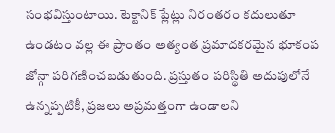సంభవిస్తుంటాయి. టెక్టానిక్ ప్లేట్లు నిరంతరం కదులుతూ ఉండటం వల్ల ఈ ప్రాంతం అత్యంత ప్రమాదకరమైన భూకంప జోన్గా పరిగణించబడుతుంది. ప్రస్తుతం పరిస్థితి అదుపులోనే ఉన్నప్పటికీ, ప్రజలు అప్రమత్తంగా ఉండాలని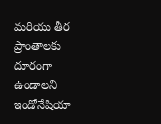మరియు తీర ప్రాంతాలకు దూరంగా ఉండాలని ఇండోనేషియా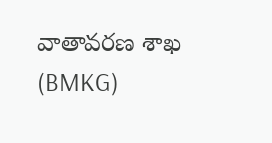వాతావరణ శాఖ (BMKG)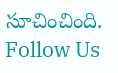సూచించింది.
Follow Us